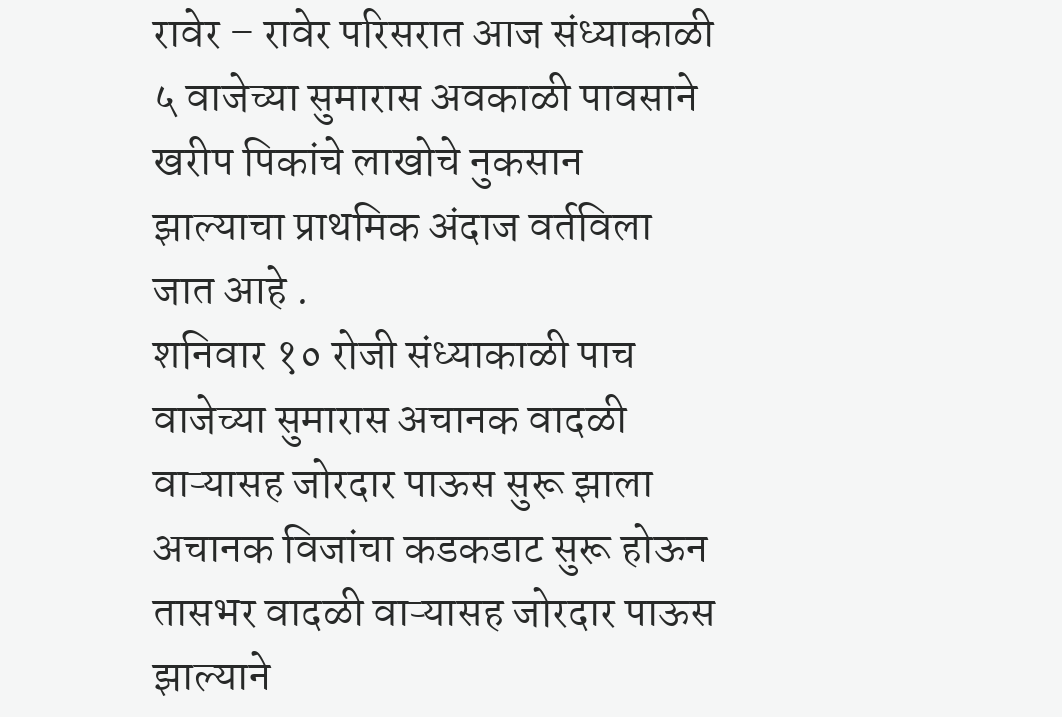रावेर – रावेर परिसरात आज संध्याकाळी ५ वाजेच्या सुमारास अवकाळी पावसाने खरीप पिकांचे लाखोचे नुकसान झाल्याचा प्राथमिक अंदाज वर्तविला जात आहे .
शनिवार १० रोजी संध्याकाळी पाच वाजेच्या सुमारास अचानक वादळी वाऱ्यासह जोरदार पाऊस सुरू झाला अचानक विजांचा कडकडाट सुरू होऊन तासभर वादळी वाऱ्यासह जोरदार पाऊस झाल्याने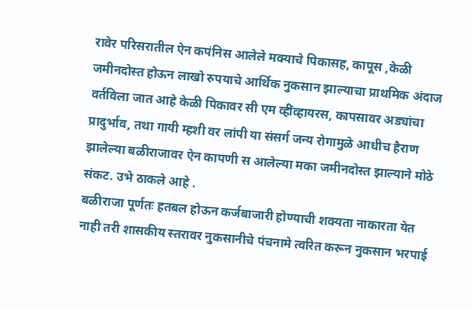रावेर परिसरातील ऐन कपंनिस आलेले मक्याचे पिकासह, कापूस ,केळी जमीनदोस्त होऊन लाखो रुपयाचे आर्थिक नुकसान झाल्याचा प्राथमिक अंदाज वर्तविला जात आहे केळी पिकावर सी एम व्हींव्हायरस, कापसावर अड्यांचा प्रादुर्भाव, तथा गायी म्हशी वर लांपी या संसर्ग जन्य रोगामुळे आधीच हैराण झालेल्या बळीराजावर ऐन कापणी स आलेल्या मका जमीनदोस्त झाल्याने मोठे संकट. उभे ठाकले आहे .
बळीराजा पूर्णतः हतबल होऊन कर्जबाजारी होण्याची शक्यता नाकारता येत नाही तरी शासकीय स्तरावर नुकसानीचे पंचनामे त्वरित करून नुकसान भरपाई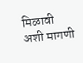मिळावी अशी मागणी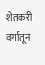शेतकरी वर्गातून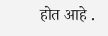होत आहे .